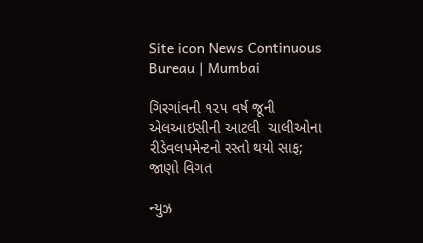Site icon News Continuous Bureau | Mumbai

ગિરગાંવની ૧૨૫ વર્ષ જૂની એલઆઇસીની આટલી  ચાલીઓના રીડેવલપમેન્ટનો રસ્તો થયો સાફ; જાણો વિગત

ન્યુઝ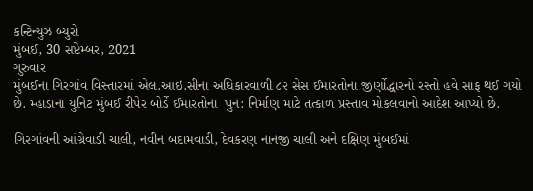કન્ટિન્યુઝ બ્યુરો
મુંબઈ, 30 સપ્ટેમ્બર, 2021
ગુરુવાર
મુંબઈના ગિરગાંવ વિસ્તારમાં એલ.આઇ.સીના અધિકારવાળી ૮૨ સેસ ઈમારતોના જીર્ણોદ્ધારનો રસ્તો હવે સાફ થઈ ગયો છે. મ્હાડાના યુનિટ મુંબઈ રીપેર બોર્ડે ઈમારતોના  પુન: નિર્માણ માટે તત્કાળ પ્રસ્તાવ મોકલવાનો આદેશ આપ્યો છે.

ગિરગાંવની આંગ્રેવાડી ચાલી, નવીન બદામવાડી, દેવકરણ નાનજી ચાલી અને દક્ષિણ મુંબઈમાં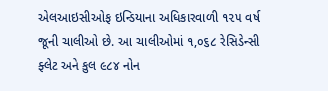એલઆઇસીઓફ ઇન્ડિયાના અધિકારવાળી ૧૨૫ વર્ષ જૂની ચાલીઓ છે. આ ચાલીઓમાં ૧,૦૬૮ રેસિડેન્સી ફ્લેટ અને કુલ ૯૮૪ નોન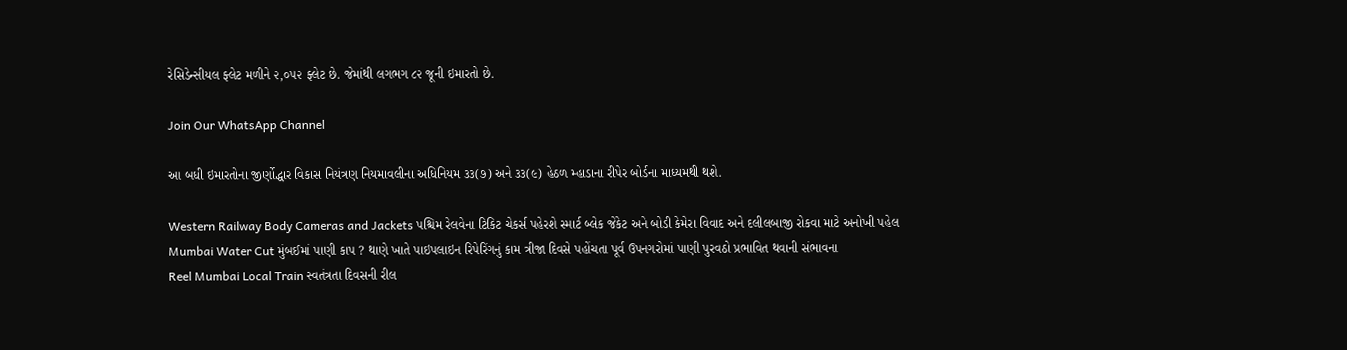રેસિડેન્સીયલ ફ્લેટ મળીને ૨,૦૫૨ ફ્લેટ છે. જેમાંથી લગભગ ૮૨ જૂની ઇમારતો છે.

Join Our WhatsApp Channel

આ બધી ઇમારતોના જીર્ણોદ્ધાર વિકાસ નિયંત્રણ નિયમાવલીના અધિનિયમ ૩૩(૭) અને ૩૩(૯) હેઠળ મ્હાડાના રીપેર બોર્ડના માધ્યમથી થશે.

Western Railway Body Cameras and Jackets પશ્ચિમ રેલવેના ટિકિટ ચેકર્સ પહેરશે સ્માર્ટ બ્લેક જેકેટ અને બોડી કેમેરા વિવાદ અને દલીલબાજી રોકવા માટે અનોખી પહેલ
Mumbai Water Cut મુંબઈમાં પાણી કાપ ? થાણે ખાતે પાઇપલાઇન રિપેરિંગનું કામ ત્રીજા દિવસે પહોંચતા પૂર્વ ઉપનગરોમાં પાણી પુરવઠો પ્રભાવિત થવાની સંભાવના
Reel Mumbai Local Train સ્વતંત્રતા દિવસની રીલ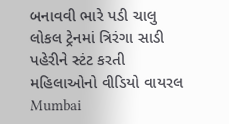બનાવવી ભારે પડી ચાલુ લોકલ ટ્રેનમાં ત્રિરંગા સાડી પહેરીને સ્ટંટ કરતી મહિલાઓનો વીડિયો વાયરલ
Mumbai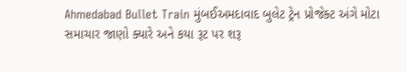Ahmedabad Bullet Train મુંબઈઅમદાવાદ બુલેટ ટ્રેન પ્રોજેક્ટ અંગે મોટા સમાચાર જાણો ક્યારે અને કયા રૂટ પર શરૂ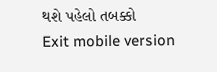થશે પહેલો તબક્કો
Exit mobile version